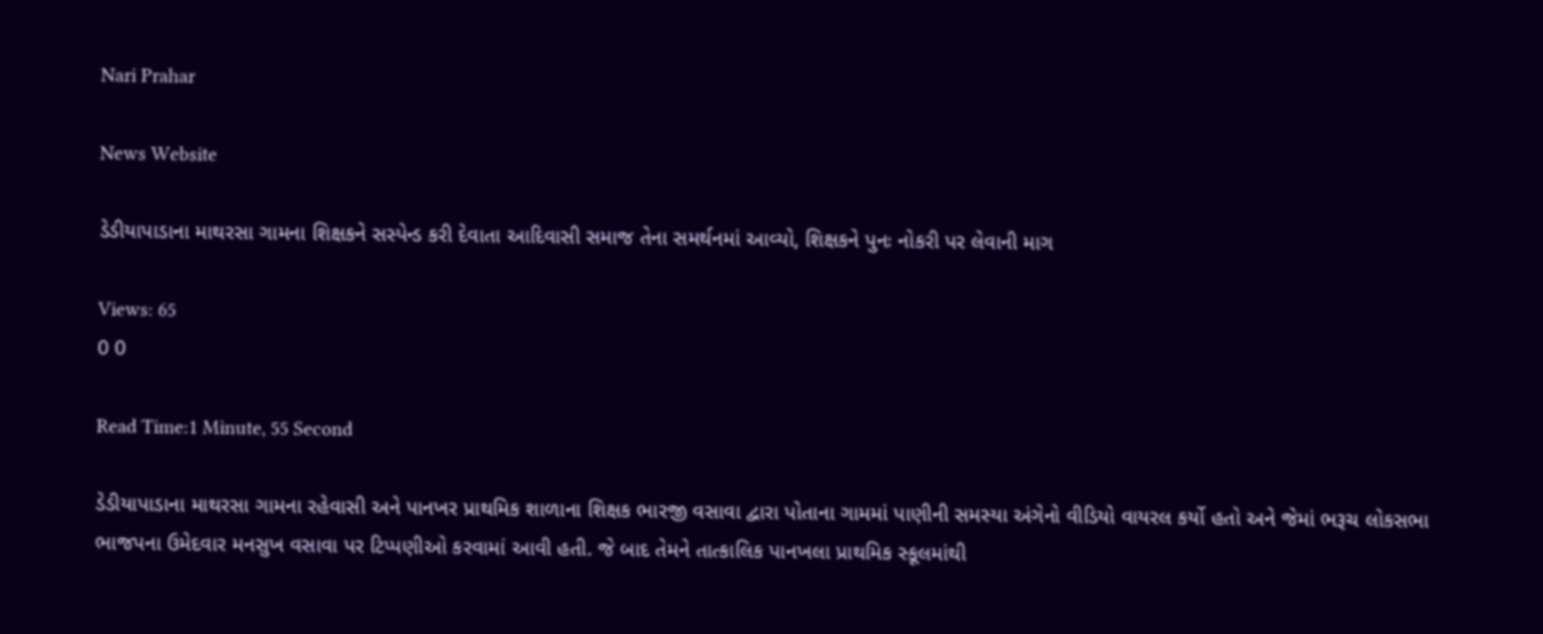Nari Prahar

News Website

ડેડીયાપાડાના માથરસા ગામના શિક્ષકને સસ્પેન્ડ કરી દેવાતા આદિવાસી સમાજ તેના સમર્થનમાં આવ્યો, શિક્ષકને પુનઃ નોકરી પર લેવાની માગ

Views: 65
0 0

Read Time:1 Minute, 55 Second

ડેડીયાપાડાના માથરસા ગામના રહેવાસી અને પાનખર પ્રાથમિક શાળાના શિક્ષક ભારજી વસાવા દ્વારા પોતાના ગામમાં પાણીની સમસ્યા અંગેનો વીડિયો વાયરલ કર્યો હતો અને જેમાં ભરૂચ લોકસભા ભાજપના ઉમેદવાર મનસુખ વસાવા પર ટિપ્પણીઓ કરવામાં આવી હતી. જે બાદ તેમને તાત્કાલિક પાનખલા પ્રાથમિક સ્કૂલમાંથી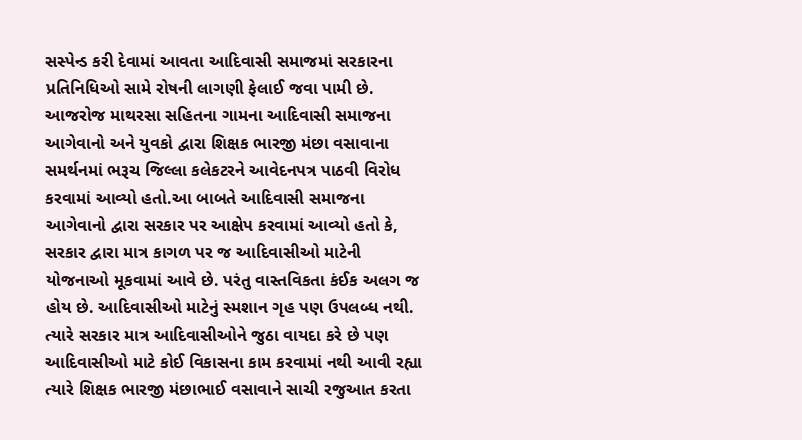સસ્પેન્ડ કરી દેવામાં આવતા આદિવાસી સમાજમાં સરકારના પ્રતિનિધિઓ સામે રોષની લાગણી ફેલાઈ જવા પામી છે. આજરોજ માથરસા સહિતના ગામના આદિવાસી સમાજના આગેવાનો અને યુવકો દ્વારા શિક્ષક ભારજી મંછા વસાવાના સમર્થનમાં ભરૂચ જિલ્લા કલેકટરને આવેદનપત્ર પાઠવી વિરોધ કરવામાં આવ્યો હતો.આ બાબતે આદિવાસી સમાજના આગેવાનો દ્વારા સરકાર પર આક્ષેપ કરવામાં આવ્યો હતો કે, સરકાર દ્વારા માત્ર કાગળ પર જ આદિવાસીઓ માટેની યોજનાઓ મૂકવામાં આવે છે. પરંતુ વાસ્તવિકતા કંઈક અલગ જ હોય છે. આદિવાસીઓ માટેનું સ્મશાન ગૃહ પણ ઉપલબ્ધ નથી. ત્યારે સરકાર માત્ર આદિવાસીઓને જુઠા વાયદા કરે છે પણ આદિવાસીઓ માટે કોઈ વિકાસના કામ કરવામાં નથી આવી રહ્યા ત્યારે શિક્ષક ભારજી મંછાભાઈ વસાવાને સાચી રજુઆત કરતા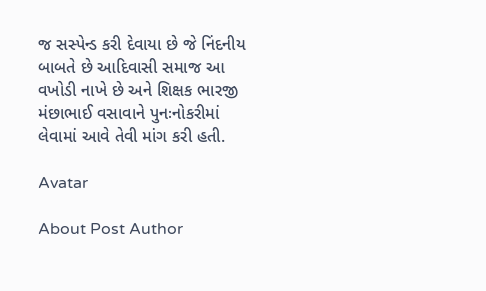જ સસ્પેન્ડ કરી દેવાયા છે જે નિંદનીય બાબતે છે આદિવાસી સમાજ આ વખોડી નાખે છે અને શિક્ષક ભારજી મંછાભાઈ વસાવાને પુનઃનોકરીમાં લેવામાં આવે તેવી માંગ કરી હતી.

Avatar

About Post Author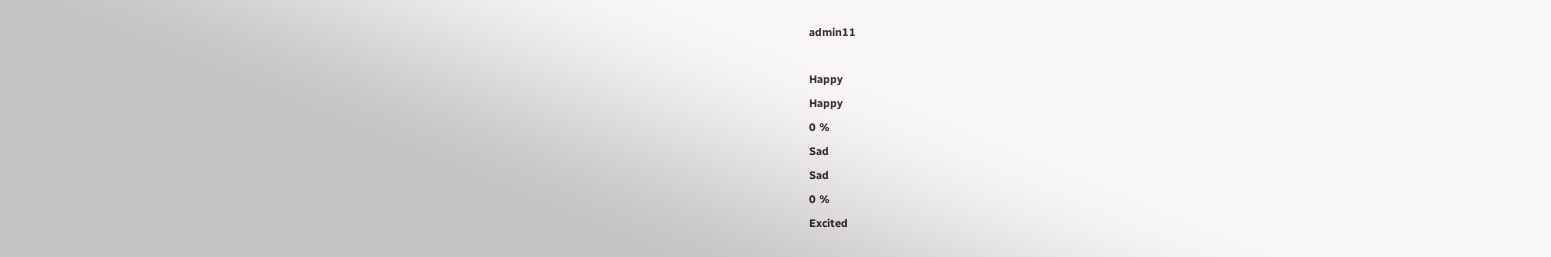admin11

Happy
Happy
0 %
Sad
Sad
0 %
Excited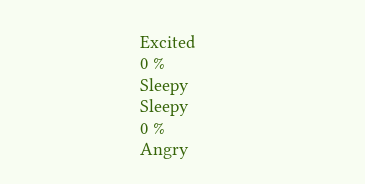Excited
0 %
Sleepy
Sleepy
0 %
Angry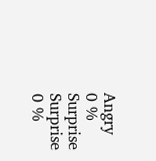Angry
0 %
Surprise
Surprise
0 %